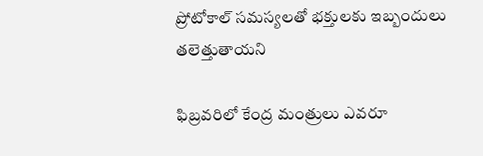ప్రోటోకాల్ సమస్యలతో భక్తులకు ఇబ్బందులు తలెత్తుతాయని

ఫిబ్రవరిలో కేంద్ర మంత్రులు ఎవరూ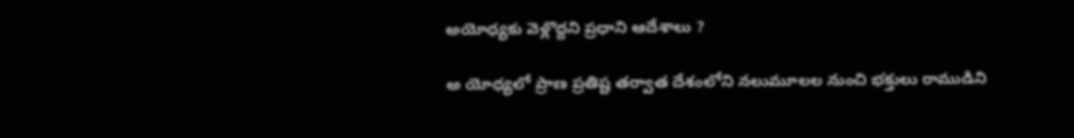అయోధ్యకు వెళ్లొద్దని ప్రధాని ఆదేశాలు ?

అ యోధ్యలో ప్రాణ ప్రతిష్ట తర్వాత దేశంలోని నలుమూలల నుంచి భక్తులు రాముడిని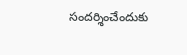సందర్శించేందుకు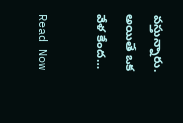వస్తున్నారు. అయితే ఒక వేళ కేంద…

Read Now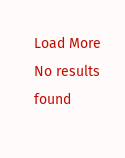Load More No results found